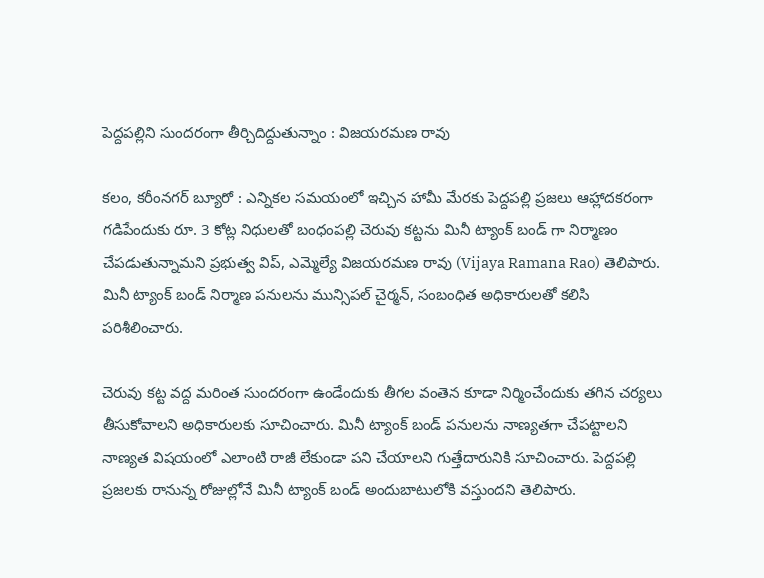పెద్దపల్లిని సుందరంగా తీర్చిదిద్దుతున్నాం : విజయరమణ రావు

కలం, కరీంనగర్ బ్యూరో : ఎన్నికల సమయంలో ఇచ్చిన హామీ మేరకు పెద్దపల్లి ప్రజలు ఆహ్లాదకరంగా గడిపేందుకు రూ. 3 కోట్ల నిధులతో బంధంపల్లి చెరువు కట్టను మినీ ట్యాంక్ బండ్ గా నిర్మాణం చేపడుతున్నామని ప్రభుత్వ విప్, ఎమ్మెల్యే విజయరమణ రావు (Vijaya Ramana Rao) తెలిపారు. మినీ ట్యాంక్ బండ్ నిర్మాణ పనులను మున్సిపల్ చైర్మన్, సంబంధిత అధికారులతో కలిసి పరిశీలించారు.

చెరువు కట్ట వద్ద మరింత సుందరంగా ఉండేందుకు తీగల వంతెన కూడా నిర్మించేందుకు తగిన చర్యలు తీసుకోవాలని అధికారులకు సూచించారు. మినీ ట్యాంక్ బండ్ పనులను నాణ్యతగా చేపట్టాలని నాణ్యత విషయంలో ఎలాంటి రాజీ లేకుండా పని చేయాలని గుత్తేదారునికి సూచించారు. పెద్దపల్లి ప్రజలకు రానున్న రోజుల్లోనే మినీ ట్యాంక్ బండ్ అందుబాటులోకి వస్తుందని తెలిపారు.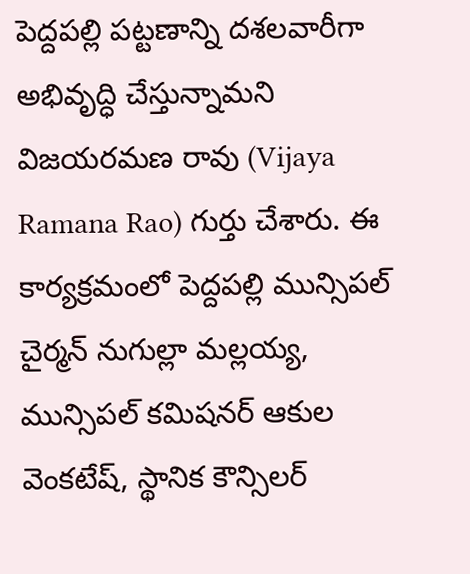పెద్దపల్లి పట్టణాన్ని దశలవారీగా అభివృద్ధి చేస్తున్నామని విజయరమణ రావు (Vijaya Ramana Rao) గుర్తు చేశారు. ఈ కార్యక్రమంలో పెద్దపల్లి మున్సిపల్ చైర్మన్ నుగుల్లా మల్లయ్య, మున్సిపల్ కమిషనర్ ఆకుల వెంకటేష్, స్థానిక కౌన్సిలర్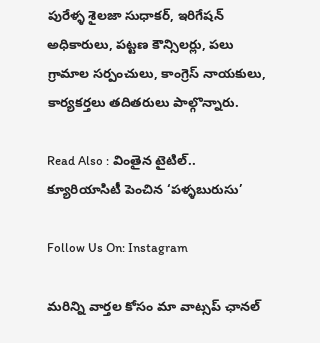పురేళ్ళ శైలజా సుధాకర్, ఇరిగేషన్ అధికారులు, పట్టణ కౌన్సిలర్లు, పలు గ్రామాల సర్పంచులు, కాంగ్రెస్ నాయకులు, కార్యకర్తలు తదితరులు పాల్గొన్నారు.

Read Also : వింతైన టైటిల్.. క్యూరియాసిటీ పెంచిన ‘పళ్ళబురుసు’

Follow Us On: Instagram

మ‌రిన్ని వార్త‌ల కోసం మా వాట్స‌ప్ ఛాన‌ల్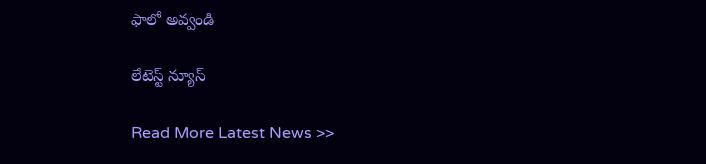ఫాలో అవ్వండి

లేటెస్ట్ న్యూస్‌

Read More Latest News >>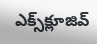ఎక్స్‌క్లూజివ్‌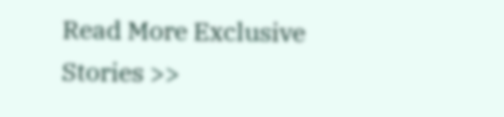Read More Exclusive Stories >>